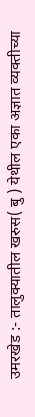उमरखेड :- तालुक्यातील खरुस( बु ) येथील एका अज्ञात व्यक्तीच्या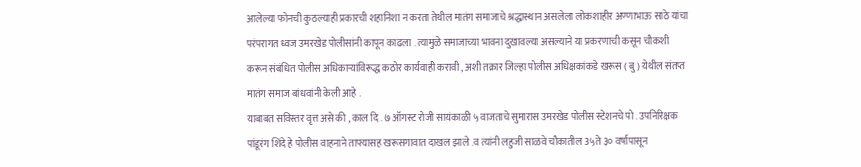आलेल्या फोनची कुठल्याही प्रकारची शहानिशा न करता तेथील मातंग समाजाचे श्रद्धास्थान असलेला लोकशाहीर अण्णाभाऊ साठे यांचा परंपरागत ध्वज उमरखेड पोलीसांनी कापून काढला . त्यामुळे समाजाच्या भावना दुखावल्या असल्याने या प्रकरणाची कसून चौकशी करून संबंधित पोलीस अधिकाऱ्यांविरूद्ध कठोर कार्यवाही करावी , अशी तक्रार जिल्हा पोलीस अधिक्षकांकडे खरूस ( बु ) येथील संतप्त मातंग समाज बांधवांनी केली आहे .
याबाबत सविस्तर वृत्त असे की , काल दि . ७ ऑगस्ट रोजी सायंकाळी ५ वाजताचे सुमारास उमरखेड पोलीस स्टेशनचे पो . उपनिरिक्षक पांडूरंग शिंदे हे पोलीस वाहनाने ताफ्यासह खरूसगावात दाखल झाले .व त्यांनी लहुजी साळवे चौकातील 3५ते ३० वर्षापासून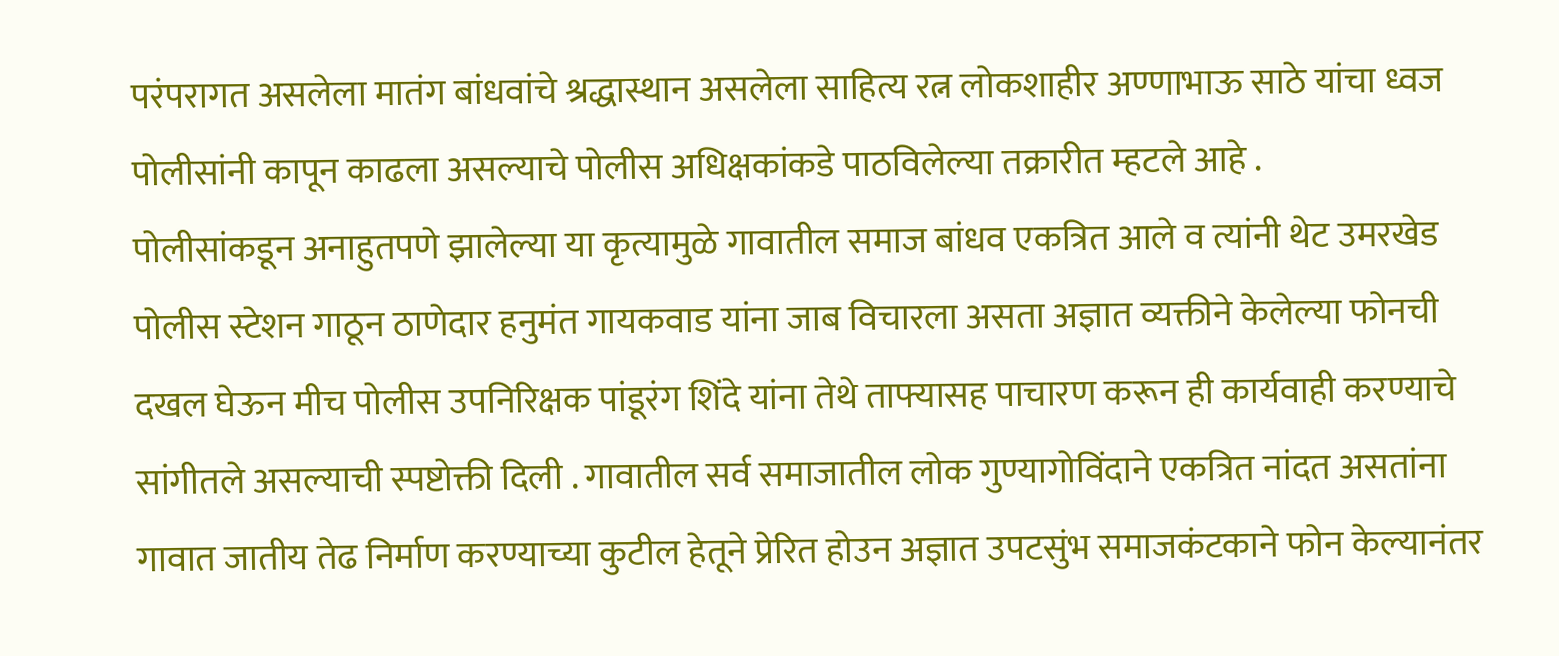परंपरागत असलेला मातंग बांधवांचे श्रद्धास्थान असलेला साहित्य रत्न लोकशाहीर अण्णाभाऊ साठे यांचा ध्वज पोलीसांनी कापून काढला असल्याचे पोलीस अधिक्षकांकडे पाठविलेल्या तक्रारीत म्हटले आहे .
पोलीसांकडून अनाहुतपणे झालेल्या या कृत्यामुळे गावातील समाज बांधव एकत्रित आले व त्यांनी थेट उमरखेड पोलीस स्टेशन गाठून ठाणेदार हनुमंत गायकवाड यांना जाब विचारला असता अज्ञात व्यक्तीने केलेल्या फोनची दखल घेऊन मीच पोलीस उपनिरिक्षक पांडूरंग शिंदे यांना तेथे ताफ्यासह पाचारण करून ही कार्यवाही करण्याचे सांगीतले असल्याची स्पष्टोक्ती दिली . गावातील सर्व समाजातील लोक गुण्यागोविंदाने एकत्रित नांदत असतांना गावात जातीय तेढ निर्माण करण्याच्या कुटील हेतूने प्रेरित होउन अज्ञात उपटसुंभ समाजकंटकाने फोन केल्यानंतर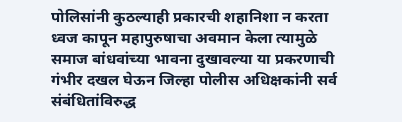पोलिसांनी कुठल्याही प्रकारची शहानिशा न करता ध्वज कापून महापुरुषाचा अवमान केला त्यामुळे समाज बांधवांच्या भावना दुखावल्या या प्रकरणाची गंभीर दखल घेऊन जिल्हा पोलीस अधिक्षकांनी सर्व संबंधितांविरुद्ध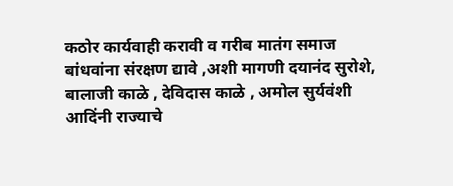कठोर कार्यवाही करावी व गरीब मातंग समाज बांधवांना संरक्षण द्यावे ,अशी मागणी दयानंद सुरोशे, बालाजी काळे , देविदास काळे , अमोल सुर्यवंशी आदिंनी राज्याचे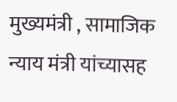मुख्यमंत्री , सामाजिक न्याय मंत्री यांच्यासह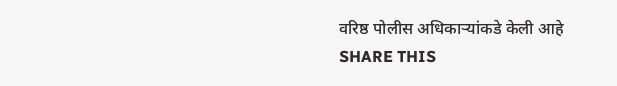वरिष्ठ पोलीस अधिकाऱ्यांकडे केली आहे
SHARE THIS